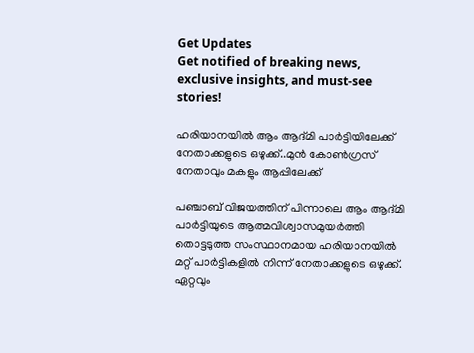Get Updates
Get notified of breaking news, exclusive insights, and must-see stories!

ഹരിയാനയിൽ ആം ആദ്മി പാർട്ടിയിലേക്ക് നേതാക്കളുടെ ഒഴുക്ക്..മുൻ കോൺഗ്രസ് നേതാവും മകളും ആപ്പിലേക്ക്

പഞ്ചാബ് വിജയത്തിന് പിന്നാലെ ആം ആദ്മി പാർട്ടിയുടെ ആത്മവിശ്വാസമുയർത്തി തൊട്ടടുത്ത സംസ്ഥാനമായ ഹരിയാനയിൽ മറ്റ് പാർട്ടികളിൽ നിന്ന് നേതാക്കളുടെ ഒഴുക്ക്. ഏറ്റവും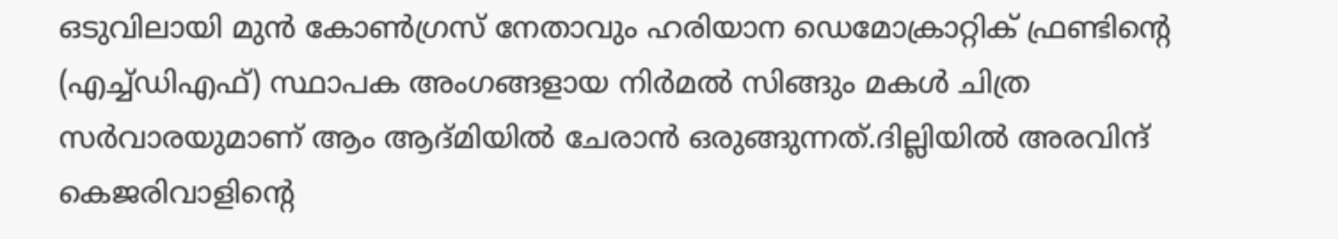ഒടുവിലായി മുൻ കോൺഗ്രസ് നേതാവും ഹരിയാന ഡെമോക്രാറ്റിക് ഫ്രണ്ടിന്റെ (എച്ച്ഡിഎഫ്) സ്ഥാപക അംഗങ്ങളായ നിർമൽ സിങ്ങും മകൾ ചിത്ര സർവാരയുമാണ് ആം ആദ്മിയിൽ ചേരാൻ ഒരുങ്ങുന്നത്.ദില്ലിയിൽ അരവിന്ദ് കെജരിവാളിന്റെ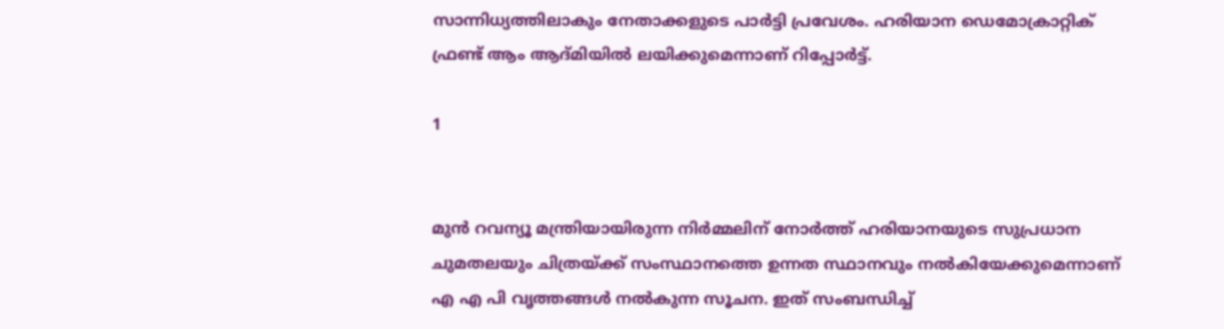സാന്നിധ്യത്തിലാകും നേതാക്കളുടെ പാർട്ടി പ്രവേശം. ഹരിയാന ഡെമോക്രാറ്റിക് ഫ്രണ്ട് ആം ആദ്മിയിൽ ലയിക്കുമെന്നാണ് റിപ്പോർട്ട്.

1


മുൻ റവന്യൂ മന്ത്രിയായിരുന്ന നിർമ്മലിന് നോർത്ത് ഹരിയാനയുടെ സുപ്രധാന ചുമതലയും ചിത്രയ്ക്ക് സംസ്ഥാനത്തെ ഉന്നത സ്ഥാനവും നൽകിയേക്കുമെന്നാണ് എ എ പി വൃത്തങ്ങൾ നൽകുന്ന സൂചന. ഇത് സംബന്ധിച്ച്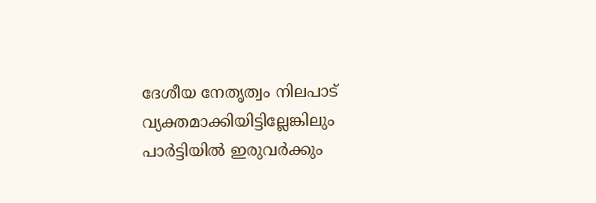ദേശീയ നേതൃത്വം നിലപാട് വ്യക്തമാക്കിയിട്ടില്ലേങ്കിലും പാർട്ടിയിൽ ഇരുവർക്കും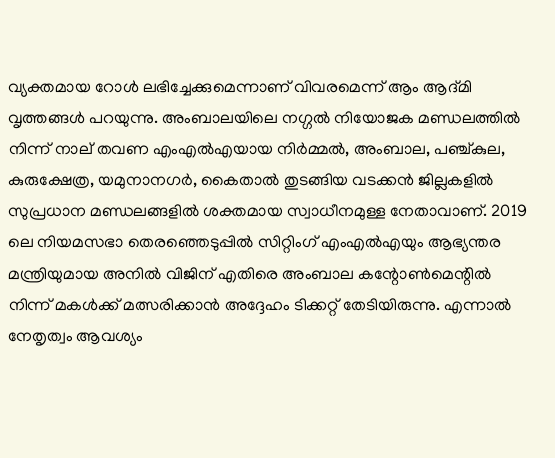വ്യക്തമായ റോൾ ലഭിച്ചേക്കുമെന്നാണ് വിവരമെന്ന് ആം ആദ്മി വൃത്തങ്ങൾ പറയുന്നു. അംബാലയിലെ നഗ്ഗൽ നിയോജക മണ്ഡലത്തിൽ നിന്ന് നാല് തവണ എംഎൽഎയായ നിർമ്മൽ, അംബാല, പഞ്ച്കുല, കുരുക്ഷേത്ര, യമുനാനഗർ, കൈതാൽ തുടങ്ങിയ വടക്കൻ ജില്ലകളിൽ സുപ്രധാന മണ്ഡലങ്ങളിൽ ശക്തമായ സ്വാധീനമുള്ള നേതാവാണ്. 2019 ലെ നിയമസഭാ തെരഞ്ഞെടുപ്പിൽ സിറ്റിംഗ് എംഎൽഎയും ആഭ്യന്തര മന്ത്രിയുമായ അനിൽ വിജിന് എതിരെ അംബാല കന്റോൺമെന്റിൽ നിന്ന് മകൾക്ക് മത്സരിക്കാൻ അദ്ദേഹം ടിക്കറ്റ് തേടിയിരുന്നു. എന്നാൽ നേതൃത്വം ആവശ്യം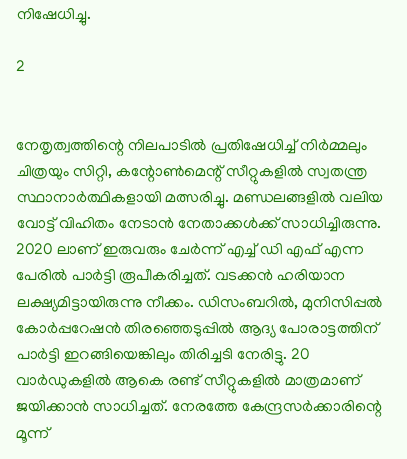നിഷേധിച്ചു.

2


നേതൃത്വത്തിന്റെ നിലപാടിൽ പ്രതിഷേധിച്ച് നിർമ്മലും ചിത്രയും സിറ്റി, കന്റോൺമെന്റ് സീറ്റുകളിൽ സ്വതന്ത്ര സ്ഥാനാർത്ഥികളായി മത്സരിച്ചു. മണ്ഡലങ്ങളിൽ വലിയ വോട്ട് വിഹിതം നേടാൻ നേതാക്കൾക്ക് സാധിച്ചിരുന്നു. 2020 ലാണ് ഇരുവരും ചേർന്ന് എച്ച് ഡി എഫ് എന്ന പേരിൽ പാർട്ടി രൂപീകരിച്ചത്. വടക്കൻ ഹരിയാന ലക്ഷ്യമിട്ടായിരുന്നു നീക്കം. ഡിസംബറിൽ, മുനിസിപ്പൽ കോർപ്പറേഷൻ തിരഞ്ഞെടുപ്പിൽ ആദ്യ പോരാട്ടത്തിന് പാർട്ടി ഇറങ്ങിയെങ്കിലും തിരിച്ചടി നേരിട്ടു. 20 വാർഡുകളിൽ ആകെ രണ്ട് സീറ്റുകളിൽ മാത്രമാണ് ജയിക്കാൻ സാധിച്ചത്. നേരത്തേ കേന്ദ്രസർക്കാരിന്റെ മൂന്ന്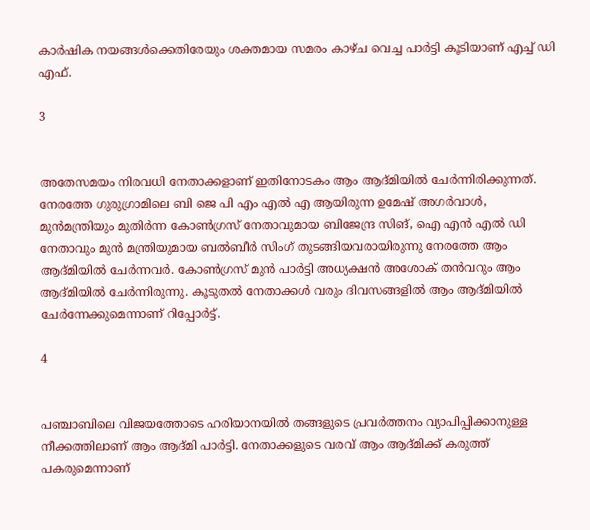കാർഷിക നയങ്ങൾക്കെതിരേയും ശക്തമായ സമരം കാഴ്ച വെച്ച പാർട്ടി കൂടിയാണ് എച്ച് ഡി എഫ്.

3


അതേസമയം നിരവധി നേതാക്കളാണ് ഇതിനോടകം ആം ആദ്മിയിൽ ചേർന്നിരിക്കുന്നത്. നേരത്തേ ഗുരുഗ്രാമിലെ ബി ജെ പി എം എൽ എ ആയിരുന്ന ഉമേഷ് അഗര്‍വാള്‍, മുന്‍മന്ത്രിയും മുതിര്‍ന്ന കോണ്‍ഗ്രസ് നേതാവുമായ ബിജേന്ദ്ര സിങ്, ഐ എൻ എൽ ഡി നേതാവും മുൻ മന്ത്രിയുമായ ബൽബീർ സിംഗ് തുടങ്ങിയവരായിരുന്നു നേരത്തേ ആം ആദ്മിയിൽ ചേർന്നവർ. കോൺഗ്രസ് മുൻ പാർട്ടി അധ്യക്ഷൻ അശോക് തൻവറും ആം ആദ്മിയിൽ ചേർന്നിരുന്നു. കൂടുതൽ നേതാക്കൾ വരും ദിവസങ്ങളിൽ ആം ആദ്മിയിൽ ചേർന്നേക്കുമെന്നാണ് റിപ്പോർട്ട്.

4


പഞ്ചാബിലെ വിജയത്തോടെ ഹരിയാനയിൽ തങ്ങളുടെ പ്രവർത്തനം വ്യാപിപ്പിക്കാനുള്ള നീക്കത്തിലാണ് ആം ആദ്മി പാർട്ടി. നേതാക്കളുടെ വരവ് ആം ആദ്മിക്ക് കരുത്ത് പകരുമെന്നാണ്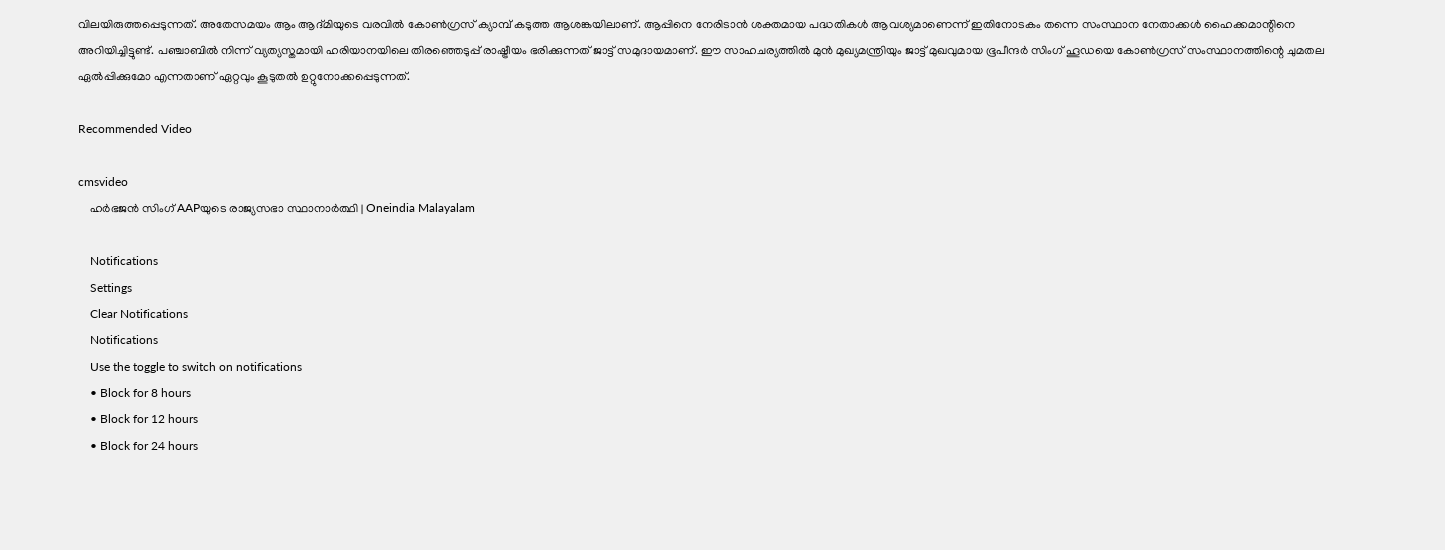വിലയിരുത്തപ്പെടുന്നത്. അതേസമയം ആം ആദ്മിയുടെ വരവിൽ കോൺഗ്രസ് ക്യാമ്പ് കടുത്ത ആശങ്കയിലാണ്. ആപ്പിനെ നേരിടാൻ ശക്തമായ പദ്ധതികൾ ആവശ്യമാണെന്ന് ഇതിനോടകം തന്നെ സംസ്ഥാന നേതാക്കൾ ഹൈക്കമാന്റിനെ അറിയിച്ചിട്ടുണ്ട്. പഞ്ചാബിൽ നിന്ന് വ്യത്യസ്തമായി ഹരിയാനയിലെ തിരഞ്ഞെടുപ്പ് രാഷ്ട്രീയം ഭരിക്കുന്നത് ജാട്ട് സമുദായമാണ്. ഈ സാഹചര്യത്തിൽ മുൻ മുഖ്യമന്ത്രിയും ജാട്ട് മുഖവുമായ ഭൂപീന്ദർ സിംഗ് ഹൂഡയെ കോൺഗ്രസ് സംസ്ഥാനത്തിന്റെ ചുമതല ഏൽപ്പിക്കുമോ എന്നതാണ് ഏറ്റവും കൂടുതൽ ഉറ്റുനോക്കപ്പെടുന്നത്.

Recommended Video

cmsvideo
    ഹര്‍ഭജന്‍ സിംഗ് AAPയുടെ രാജ്യസഭാ സ്ഥാനാര്‍ത്ഥി | Oneindia Malayalam

    Notifications
    Settings
    Clear Notifications
    Notifications
    Use the toggle to switch on notifications
    • Block for 8 hours
    • Block for 12 hours
    • Block for 24 hours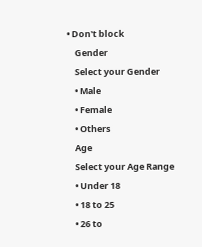• Don't block
    Gender
    Select your Gender
    • Male
    • Female
    • Others
    Age
    Select your Age Range
    • Under 18
    • 18 to 25
    • 26 to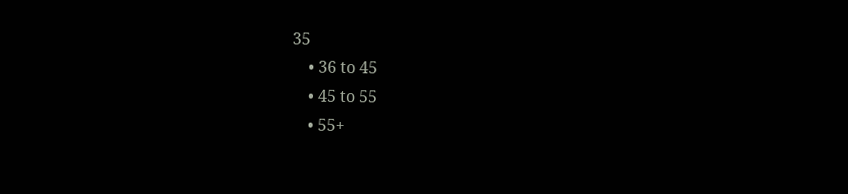35
    • 36 to 45
    • 45 to 55
    • 55+